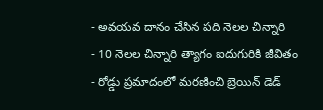- అవయవ దానం చేసిన పది నెలల చిన్నారి
- 10 నెలల చిన్నారి త్యాగం ఐదుగురికి జీవితం
- రోడ్డు ప్రమాదంలో మరణించి బ్రెయిన్ డెడ్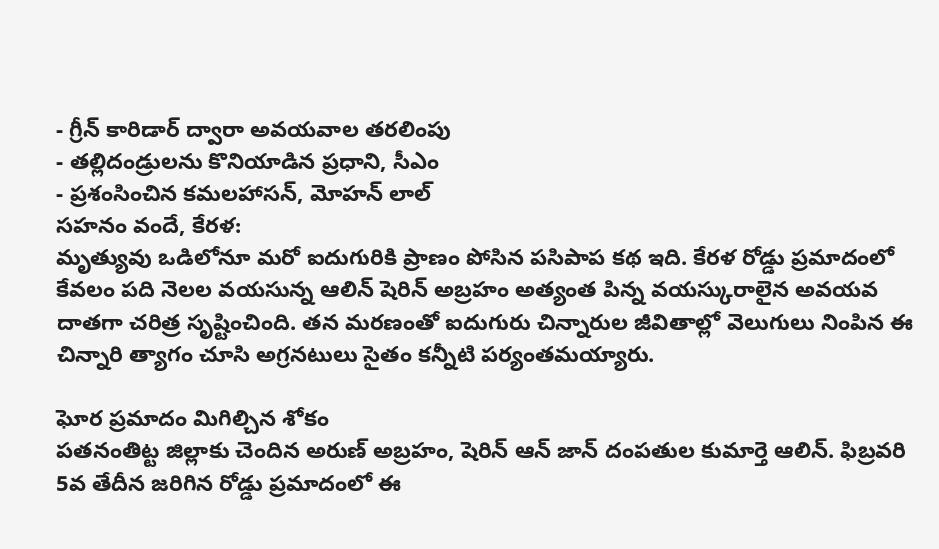- గ్రీన్ కారిడార్ ద్వారా అవయవాల తరలింపు
- తల్లిదండ్రులను కొనియాడిన ప్రధాని, సీఎం
- ప్రశంసించిన కమలహాసన్, మోహన్ లాల్
సహనం వందే, కేరళ:
మృత్యువు ఒడిలోనూ మరో ఐదుగురికి ప్రాణం పోసిన పసిపాప కథ ఇది. కేరళ రోడ్డు ప్రమాదంలో కేవలం పది నెలల వయసున్న ఆలిన్ షెరిన్ అబ్రహం అత్యంత పిన్న వయస్కురాలైన అవయవ దాతగా చరిత్ర సృష్టించింది. తన మరణంతో ఐదుగురు చిన్నారుల జీవితాల్లో వెలుగులు నింపిన ఈ చిన్నారి త్యాగం చూసి అగ్రనటులు సైతం కన్నీటి పర్యంతమయ్యారు.

ఘోర ప్రమాదం మిగిల్చిన శోకం
పతనంతిట్ట జిల్లాకు చెందిన అరుణ్ అబ్రహం, షెరిన్ ఆన్ జాన్ దంపతుల కుమార్తె ఆలిన్. ఫిబ్రవరి 5వ తేదీన జరిగిన రోడ్డు ప్రమాదంలో ఈ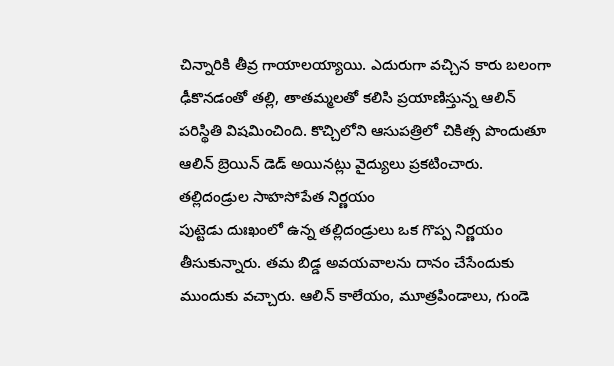చిన్నారికి తీవ్ర గాయాలయ్యాయి. ఎదురుగా వచ్చిన కారు బలంగా ఢీకొనడంతో తల్లి, తాతమ్మలతో కలిసి ప్రయాణిస్తున్న ఆలిన్ పరిస్థితి విషమించింది. కొచ్చిలోని ఆసుపత్రిలో చికిత్స పొందుతూ ఆలిన్ బ్రెయిన్ డెడ్ అయినట్లు వైద్యులు ప్రకటించారు.
తల్లిదండ్రుల సాహసోపేత నిర్ణయం
పుట్టెడు దుఃఖంలో ఉన్న తల్లిదండ్రులు ఒక గొప్ప నిర్ణయం తీసుకున్నారు. తమ బిడ్డ అవయవాలను దానం చేసేందుకు ముందుకు వచ్చారు. ఆలిన్ కాలేయం, మూత్రపిండాలు, గుండె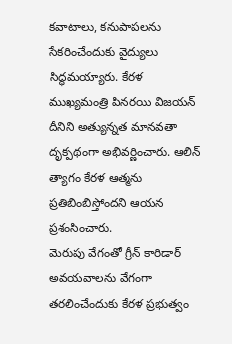కవాటాలు, కనుపాపలను సేకరించేందుకు వైద్యులు సిద్ధమయ్యారు. కేరళ ముఖ్యమంత్రి పినరయి విజయన్ దీనిని అత్యున్నత మానవతా దృక్పథంగా అభివర్ణించారు. ఆలిన్ త్యాగం కేరళ ఆత్మను ప్రతిబింబిస్తోందని ఆయన ప్రశంసించారు.
మెరుపు వేగంతో గ్రీన్ కారిడార్
అవయవాలను వేగంగా తరలించేందుకు కేరళ ప్రభుత్వం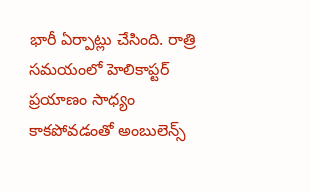భారీ ఏర్పాట్లు చేసింది. రాత్రి సమయంలో హెలికాప్టర్ ప్రయాణం సాధ్యం కాకపోవడంతో అంబులెన్స్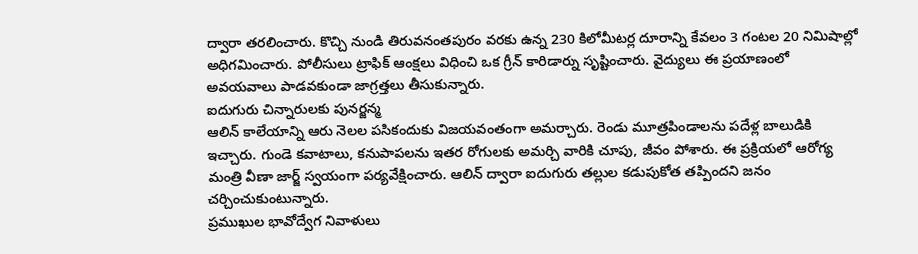ద్వారా తరలించారు. కొచ్చి నుండి తిరువనంతపురం వరకు ఉన్న 230 కిలోమీటర్ల దూరాన్ని కేవలం 3 గంటల 20 నిమిషాల్లో అధిగమించారు. పోలీసులు ట్రాఫిక్ ఆంక్షలు విధించి ఒక గ్రీన్ కారిడార్ను సృష్టించారు. వైద్యులు ఈ ప్రయాణంలో అవయవాలు పాడవకుండా జాగ్రత్తలు తీసుకున్నారు.
ఐదుగురు చిన్నారులకు పునర్జన్మ
ఆలిన్ కాలేయాన్ని ఆరు నెలల పసికందుకు విజయవంతంగా అమర్చారు. రెండు మూత్రపిండాలను పదేళ్ల బాలుడికి ఇచ్చారు. గుండె కవాటాలు, కనుపాపలను ఇతర రోగులకు అమర్చి వారికి చూపు, జీవం పోశారు. ఈ ప్రక్రియలో ఆరోగ్య మంత్రి వీణా జార్జ్ స్వయంగా పర్యవేక్షించారు. ఆలిన్ ద్వారా ఐదుగురు తల్లుల కడుపుకోత తప్పిందని జనం చర్చించుకుంటున్నారు.
ప్రముఖుల భావోద్వేగ నివాళులు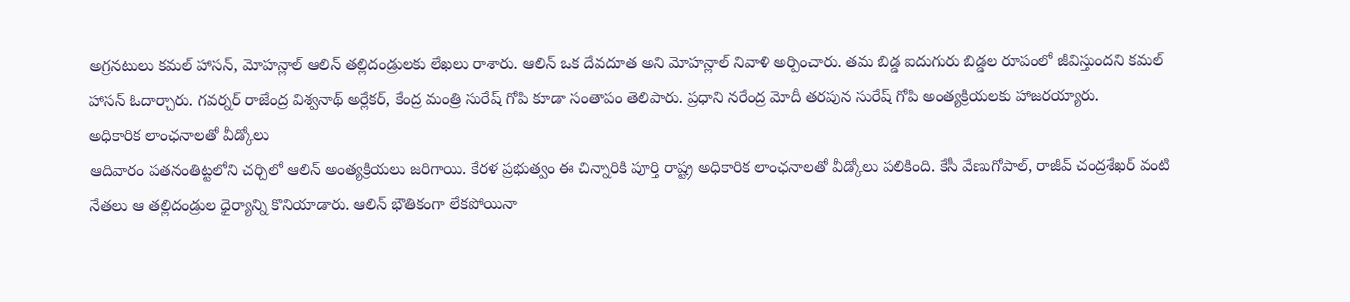అగ్రనటులు కమల్ హాసన్, మోహన్లాల్ ఆలిన్ తల్లిదండ్రులకు లేఖలు రాశారు. ఆలిన్ ఒక దేవదూత అని మోహన్లాల్ నివాళి అర్పించారు. తమ బిడ్డ ఐదుగురు బిడ్డల రూపంలో జీవిస్తుందని కమల్ హాసన్ ఓదార్చారు. గవర్నర్ రాజేంద్ర విశ్వనాథ్ అర్లేకర్, కేంద్ర మంత్రి సురేష్ గోపి కూడా సంతాపం తెలిపారు. ప్రధాని నరేంద్ర మోదీ తరపున సురేష్ గోపి అంత్యక్రియలకు హాజరయ్యారు.
అధికారిక లాంఛనాలతో వీడ్కోలు
ఆదివారం పతనంతిట్టలోని చర్చిలో ఆలిన్ అంత్యక్రియలు జరిగాయి. కేరళ ప్రభుత్వం ఈ చిన్నారికి పూర్తి రాష్ట్ర అధికారిక లాంఛనాలతో వీడ్కోలు పలికింది. కేసీ వేణుగోపాల్, రాజీవ్ చంద్రశేఖర్ వంటి నేతలు ఆ తల్లిదండ్రుల ధైర్యాన్ని కొనియాడారు. ఆలిన్ భౌతికంగా లేకపోయినా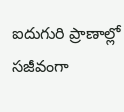ఐదుగురి ప్రాణాల్లో సజీవంగా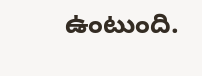ఉంటుంది.